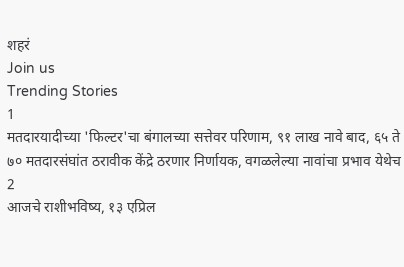शहरं
Join us
Trending Stories
1
मतदारयादीच्या 'फिल्टर'चा बंगालच्या सत्तेवर परिणाम, ९१ लाख नावे बाद, ६५ ते ७० मतदारसंघांत ठरावीक केंद्रे ठरणार निर्णायक, वगळलेल्या नावांचा प्रभाव येथेच
2
आजचे राशीभविष्य, १३ एप्रिल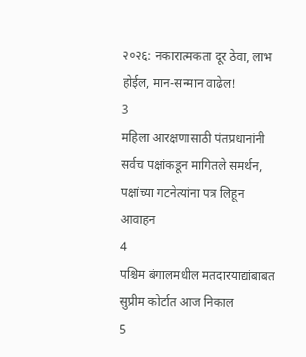२०२६: नकारात्मकता दूर ठेवा, लाभ होईल, मान-सन्मान वाढेल!
3
महिला आरक्षणासाठी पंतप्रधानांनी सर्वच पक्षांकडून मागितले समर्थन, पक्षांच्या गटनेत्यांना पत्र लिहून आवाहन
4
पश्चिम बंगालमधील मतदारयाद्यांबाबत सुप्रीम कोर्टात आज निकाल
5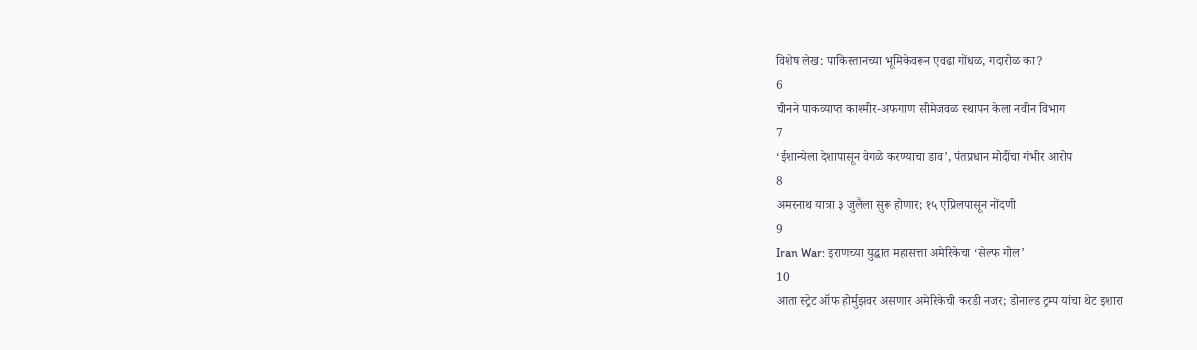विशेष लेख: पाकिस्तानच्या भूमिकेवरून एवढा गोंधळ, गदारोळ का?
6
चीनने पाकव्याप्त काश्मीर-अफगाण सीमेजवळ स्थापन केला नवीन विभाग
7
‘ईशान्येला देशापासून वेगळे करण्याचा डाव’, पंतप्रधान मोदींचा गंभीर आरोप
8
अमरनाथ यात्रा ३ जुलैला सुरू होणार; १५ एप्रिलपासून नोंदणी
9
Iran War: इराणच्या युद्धात महासत्ता अमेरिकेचा ‘सेल्फ गोल’
10
आता स्ट्रेट ऑफ होर्मुझवर असणार अमेरिकेची करडी नजर; डोनाल्ड ट्रम्प यांचा थेट इशारा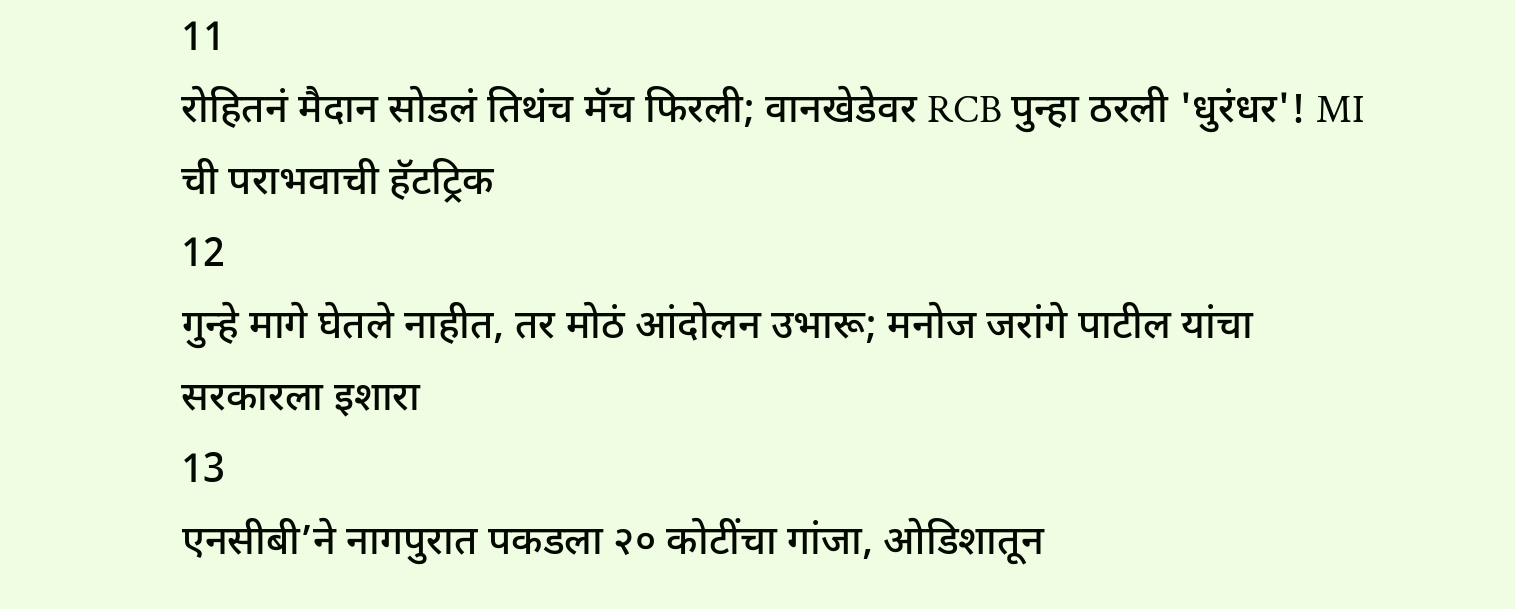11
रोहितनं मैदान सोडलं तिथंच मॅच फिरली; वानखेडेवर RCB पुन्हा ठरली 'धुरंधर'! MI ची पराभवाची हॅटट्रिक
12
गुन्हे मागे घेतले नाहीत, तर मोठं आंदोलन उभारू; मनोज जरांगे पाटील यांचा सरकारला इशारा
13
एनसीबी’ने नागपुरात पकडला २० कोटींचा गांजा, ओडिशातून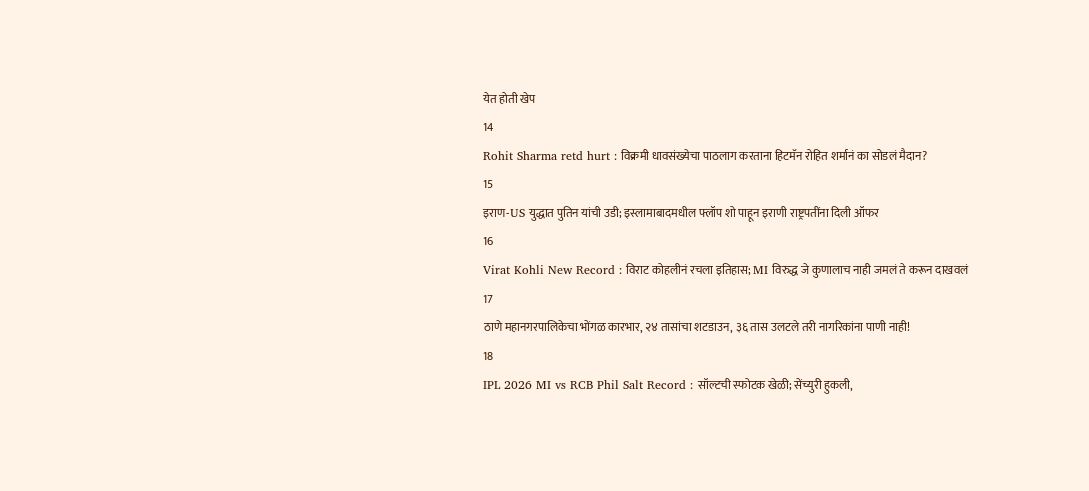येत होती खेप
14
Rohit Sharma retd hurt : विक्रमी धावसंख्येचा पाठलाग करताना हिटमॅन रोहित शर्मानं का सोडलं मैदान?
15
इराण-US युद्धात पुतिन यांची उडी; इस्लामाबादमधील फ्लॉप शो पाहून इराणी राष्ट्रपतींना दिली ऑफर
16
Virat Kohli New Record : विराट कोहलीनं रचला इतिहास; MI विरुद्ध जे कुणालाच नाही जमलं ते करून दाखवलं
17
ठाणे महानगरपालिकेचा भोंगळ कारभार, २४ तासांचा शटडाउन, ३६ तास उलटले तरी नागरिकांना पाणी नाही!
18
IPL 2026 MI vs RCB Phil Salt Record : सॉल्टची स्फोटक खेळी; सेंच्युरी हुकली,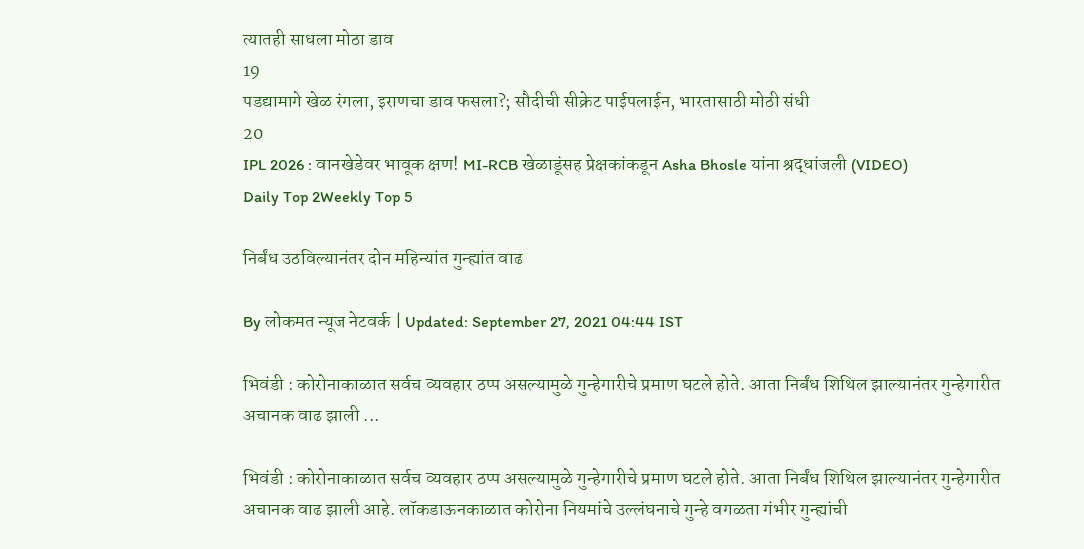त्यातही साधला मोठा डाव
19
पडद्यामागे खेळ रंगला, इराणचा डाव फसला?; सौदीची सीक्रेट पाईपलाईन, भारतासाठी मोठी संधी
20
IPL 2026 : वानखेडेवर भावूक क्षण! MI-RCB खेळाडूंसह प्रेक्षकांकडून Asha Bhosle यांना श्रद्धांजली (VIDEO)
Daily Top 2Weekly Top 5

निर्बंध उठविल्यानंतर दोन महिन्यांत गुन्ह्यांत वाढ

By लोकमत न्यूज नेटवर्क | Updated: September 27, 2021 04:44 IST

भिवंडी : कोरोनाकाळात सर्वच व्यवहार ठप्प असल्यामुळे गुन्हेगारीचे प्रमाण घटले होते. आता निर्बंध शिथिल झाल्यानंतर गुन्हेगारीत अचानक वाढ झाली ...

भिवंडी : कोरोनाकाळात सर्वच व्यवहार ठप्प असल्यामुळे गुन्हेगारीचे प्रमाण घटले होते. आता निर्बंध शिथिल झाल्यानंतर गुन्हेगारीत अचानक वाढ झाली आहे. लॉकडाऊनकाळात कोरोना नियमांचे उल्लंघनाचे गुन्हे वगळता गंभीर गुन्ह्यांची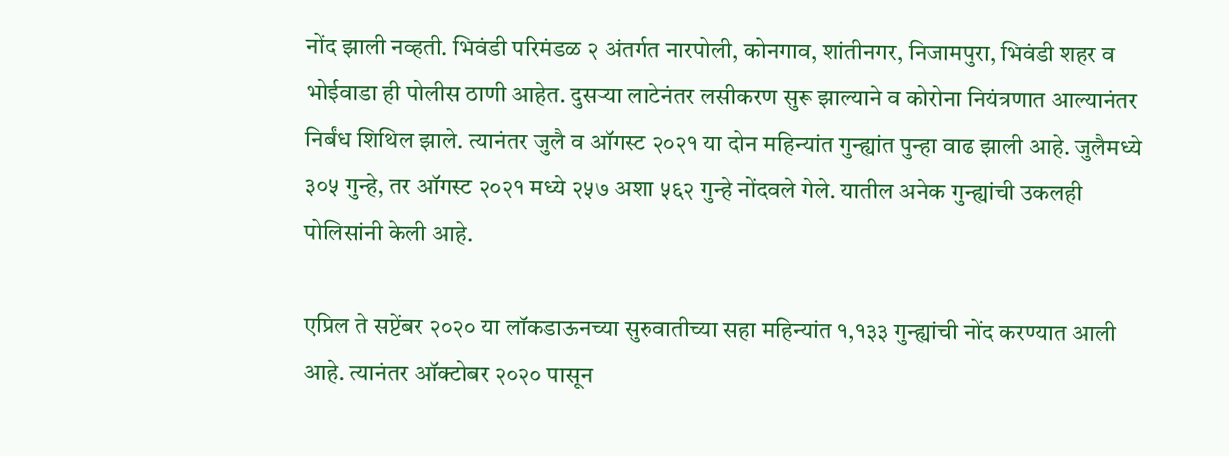नोंद झाली नव्हती. भिवंडी परिमंडळ २ अंतर्गत नारपोली, कोनगाव, शांतीनगर, निजामपुरा, भिवंडी शहर व भोईवाडा ही पोलीस ठाणी आहेत. दुसऱ्या लाटेनंतर लसीकरण सुरू झाल्याने व कोरोना नियंत्रणात आल्यानंतर निर्बंध शिथिल झाले. त्यानंतर जुलै व ऑगस्ट २०२१ या दोन महिन्यांत गुन्ह्यांत पुन्हा वाढ झाली आहे. जुलैमध्ये ३०५ गुन्हे, तर ऑगस्ट २०२१ मध्ये २५७ अशा ५६२ गुन्हे नोंदवले गेले. यातील अनेक गुन्ह्यांची उकलही पोलिसांनी केली आहे.

एप्रिल ते सप्टेंबर २०२० या लॉकडाऊनच्या सुरुवातीच्या सहा महिन्यांत १,१३३ गुन्ह्यांची नोंद करण्यात आली आहे. त्यानंतर ऑक्टोबर २०२० पासून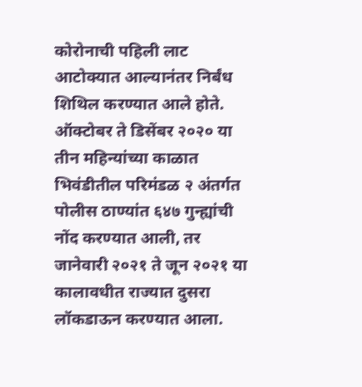कोरोनाची पहिली लाट आटोक्यात आल्यानंतर निर्बंध शिथिल करण्यात आले होते. ऑक्टोबर ते डिसेंबर २०२० या तीन महिन्यांच्या काळात भिवंडीतील परिमंडळ २ अंतर्गत पोलीस ठाण्यांत ६४७ गुन्ह्यांची नोंद करण्यात आली, तर जानेवारी २०२१ ते जून २०२१ या कालावधीत राज्यात दुसरा लॉकडाऊन करण्यात आला.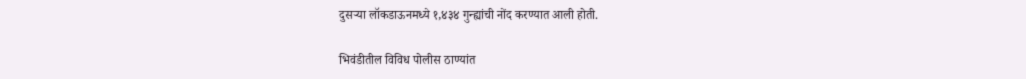दुसऱ्या लॉकडाऊनमध्ये १,४३४ गुन्ह्यांची नोंद करण्यात आली होती.

भिवंडीतील विविध पोलीस ठाण्यांत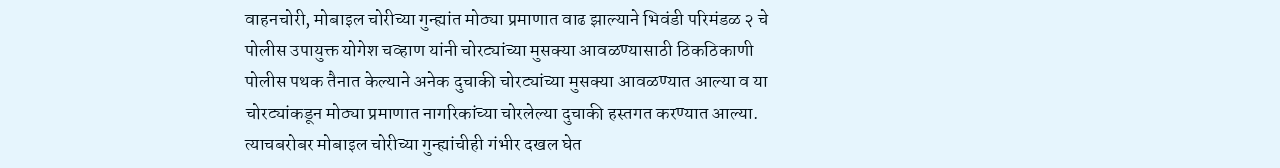वाहनचोरी, मोबाइल चोरीच्या गुन्ह्यांत मोठ्या प्रमाणात वाढ झाल्याने भिवंडी परिमंडळ २ चे पोलीस उपायुक्त योगेश चव्हाण यांनी चोरट्यांच्या मुसक्या आवळण्यासाठी ठिकठिकाणी पोलीस पथक तैनात केल्याने अनेक दुचाकी चोरट्यांच्या मुसक्या आवळण्यात आल्या व या चोरट्यांकडून मोठ्या प्रमाणात नागरिकांच्या चोरलेल्या दुचाकी हस्तगत करण्यात आल्या. त्याचबरोबर मोबाइल चोरीच्या गुन्ह्यांचीही गंभीर दखल घेत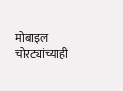मोबाइल चोरट्यांच्याही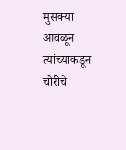मुसक्या आवळून त्यांच्याकडून चोरीचे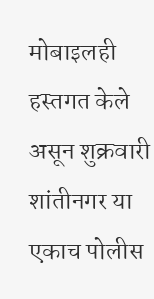मोबाइलही हस्तगत केले असून शुक्रवारी शांतीनगर या एकाच पोलीस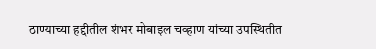ठाण्याच्या हद्दीतील शंभर मोबाइल चव्हाण यांच्या उपस्थितीत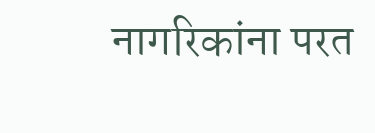नागरिकांना परत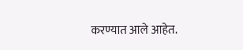करण्यात आले आहेत.